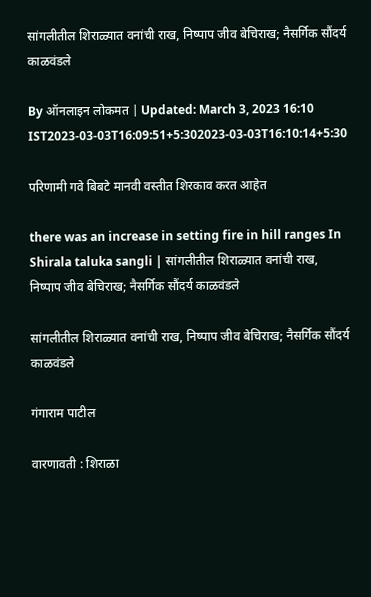सांगलीतील शिराळ्यात वनांची राख, निष्पाप जीव बेचिराख; नैसर्गिक सौंदर्य काळवंडले

By ऑनलाइन लोकमत | Updated: March 3, 2023 16:10 IST2023-03-03T16:09:51+5:302023-03-03T16:10:14+5:30

परिणामी गवे बिबटे मानवी वस्तीत शिरकाव करत आहेत

there was an increase in setting fire in hill ranges In Shirala taluka sangli | सांगलीतील शिराळ्यात वनांची राख, निष्पाप जीव बेचिराख; नैसर्गिक सौंदर्य काळवंडले

सांगलीतील शिराळ्यात वनांची राख, निष्पाप जीव बेचिराख; नैसर्गिक सौंदर्य काळवंडले

गंगाराम पाटील

वारणावती : शिराळा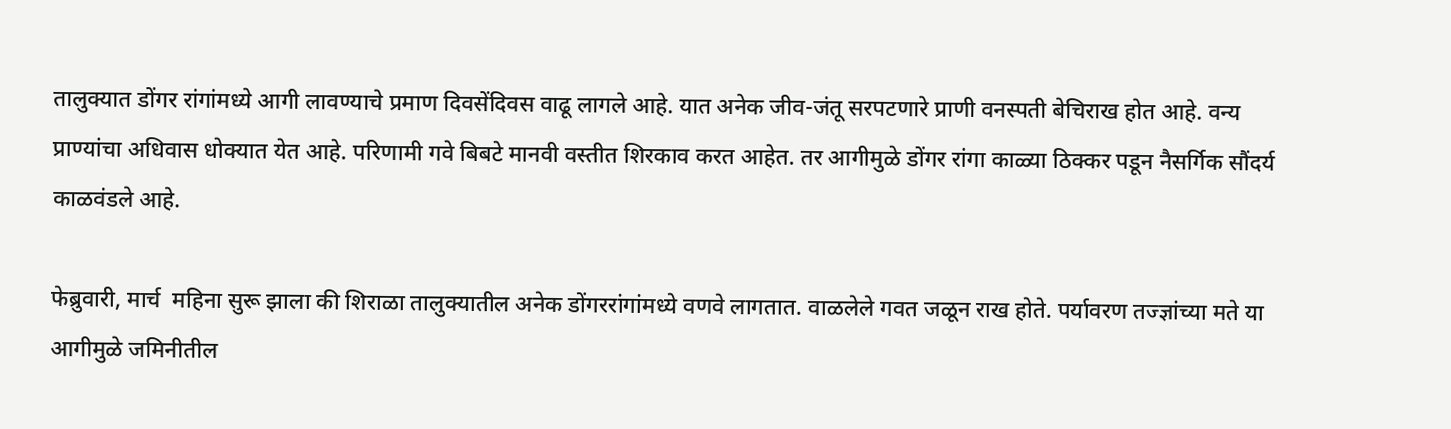तालुक्यात डोंगर रांगांमध्ये आगी लावण्याचे प्रमाण दिवसेंदिवस वाढू लागले आहे. यात अनेक जीव-जंतू सरपटणारे प्राणी वनस्पती बेचिराख होत आहे. वन्य प्राण्यांचा अधिवास धोक्यात येत आहे. परिणामी गवे बिबटे मानवी वस्तीत शिरकाव करत आहेत. तर आगीमुळे डोंगर रांगा काळ्या ठिक्कर पडून नैसर्गिक सौंदर्य काळवंडले आहे.

फेब्रुवारी, मार्च  महिना सुरू झाला की शिराळा तालुक्यातील अनेक डोंगररांगांमध्ये वणवे लागतात. वाळलेले गवत जळून राख होते. पर्यावरण तज्ज्ञांच्या मते या आगीमुळे जमिनीतील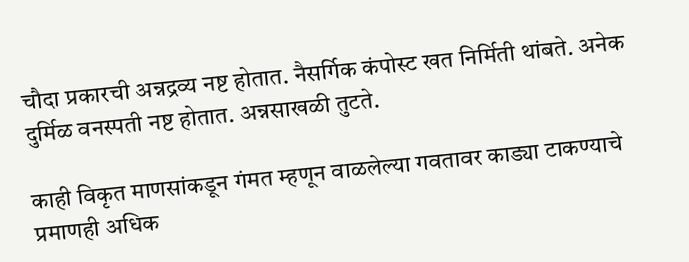चौदा प्रकारची अन्नद्रव्य नष्ट होतात. नैसर्गिक कंपोस्ट खत निर्मिती थांबते. अनेक दुर्मिळ वनस्पती नष्ट होतात. अन्नसाखळी तुटते.

काही विकृत माणसांकडून गंमत म्हणून वाळलेल्या गवतावर काड्या टाकण्याचे प्रमाणही अधिक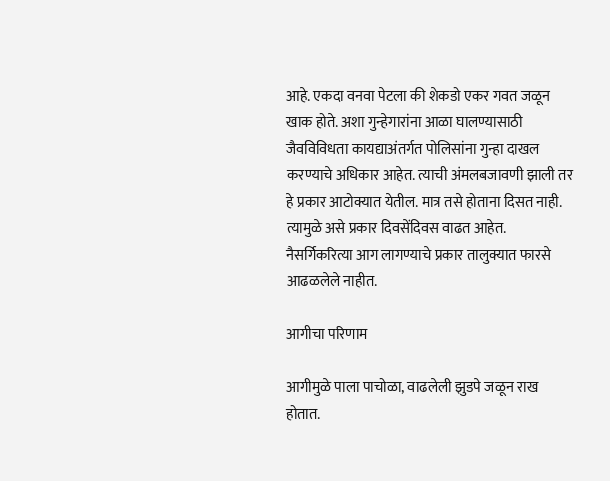आहे. एकदा वनवा पेटला की शेकडो एकर गवत जळून खाक होते. अशा गुन्हेगारांना आळा घालण्यासाठी जैवविविधता कायद्याअंतर्गत पोलिसांना गुन्हा दाखल करण्याचे अधिकार आहेत. त्याची अंमलबजावणी झाली तर हे प्रकार आटोक्यात येतील. मात्र तसे होताना दिसत नाही. त्यामुळे असे प्रकार दिवसेंदिवस वाढत आहेत. नैसर्गिकरित्या आग लागण्याचे प्रकार तालुक्यात फारसे आढळलेले नाहीत.

आगीचा परिणाम

आगीमुळे पाला पाचोळा, वाढलेली झुडपे जळून राख होतात.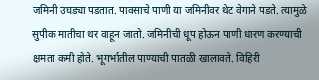जमिनी उघड्या पडतात. पावसाचे पाणी या जमिनीवर थेट वेगाने पडते. त्यामुळे सुपीक मातीचा थर वाहून जातो. जमिनीची धूप होऊन पाणी धारण करण्याची क्षमता कमी होते. भूगर्भातील पाण्याची पातळी खालावते. विहिरी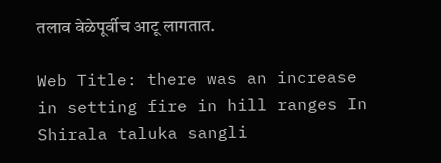तलाव वेळेपूर्वीच आटू लागतात.

Web Title: there was an increase in setting fire in hill ranges In Shirala taluka sangli